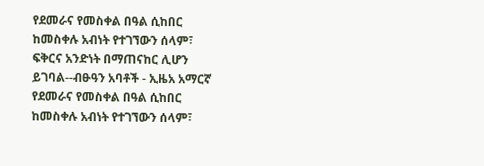የደመራና የመስቀል በዓል ሲከበር ከመስቀሉ አብነት የተገኘውን ሰላም፣ ፍቅርና አንድነት በማጠናከር ሊሆን ይገባል--ብፁዓን አባቶች - ኢዜአ አማርኛ
የደመራና የመስቀል በዓል ሲከበር ከመስቀሉ አብነት የተገኘውን ሰላም፣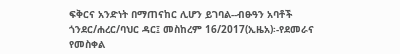ፍቅርና አንድነት በማጠናከር ሊሆን ይገባል--ብፁዓን አባቶች
ጎንደር/ሐረር/ባህር ዳር፤ መስከረም 16/2017(ኢዜአ)፡-የደመራና የመስቀል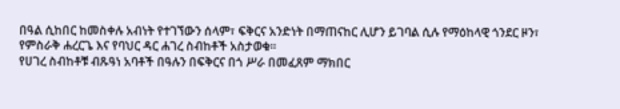በዓል ሲከበር ከመስቀሉ አብነት የተገኘውን ሰላም፣ ፍቅርና አንድነት በማጠናከር ሊሆን ይገባል ሲሉ የማዕከላዊ ጎንደር ዞን፣ የምስራቅ ሐረርጌ እና የባህር ዳር ሐገረ ስብከቶች አስታወቁ።
የሀገረ ስብከቶቹ ብጹዓነ አባቶች በዓሉን በፍቅርና በጎ ሥራ በመፈጸም ማክበር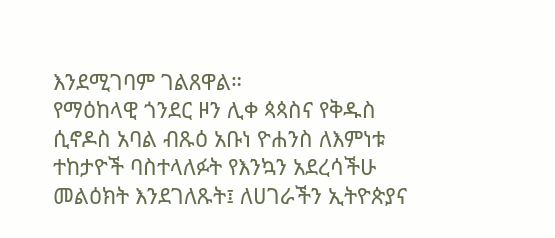እንደሚገባም ገልጸዋል።
የማዕከላዊ ጎንደር ዞን ሊቀ ጳጳስና የቅዱስ ሲኖዶስ አባል ብጹዕ አቡነ ዮሐንስ ለእምነቱ ተከታዮች ባስተላለፉት የእንኳን አደረሳችሁ መልዕክት እንደገለጹት፤ ለሀገራችን ኢትዮጵያና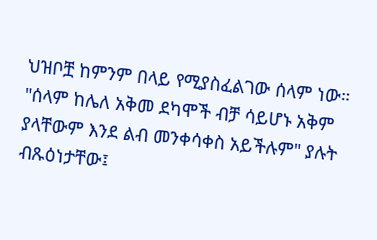ህዝቦቿ ከምንም በላይ የሚያስፈልገው ሰላም ነው።
"ሰላም ከሌለ አቅመ ደካሞች ብቻ ሳይሆኑ አቅም ያላቸውም እንደ ልብ መንቀሳቀስ አይችሉም" ያሉት ብጹዕነታቸው፤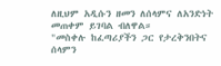ለዚህም አዲሱን ዘመን ለሰላምና ለአንድነት መጠቀም ይገባል ብለዋል።
"መስቀሉ ከፈጣሪያችን ጋር የታረቅንበትና ሰላምን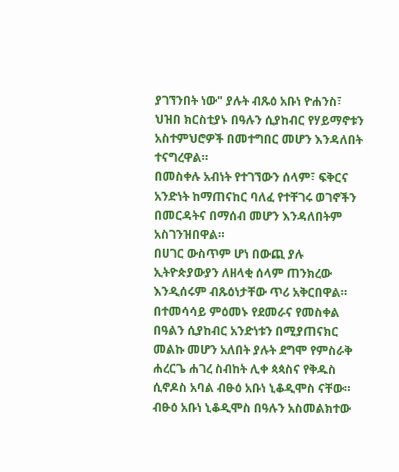ያገኘንበት ነው" ያሉት ብጹዕ አቡነ ዮሐንስ፣ ህዝበ ክርስቲያኑ በዓሉን ሲያከብር የሃይማኖቱን አስተምህሮዎች በመተግበር መሆን እንዳለበት ተናግረዋል።
በመስቀሉ አብነት የተገኘውን ሰላም፣ ፍቅርና አንድነት ከማጠናከር ባለፈ የተቸገሩ ወገኖችን በመርዳትና በማሰብ መሆን እንዳለበትም አስገንዝበዋል።
በሀገር ውስጥም ሆነ በውጪ ያሉ ኢትዮጵያውያን ለዘላቂ ሰላም ጠንክረው እንዲሰሩም ብጹዕነታቸው ጥሪ አቅርበዋል።
በተመሳሳይ ምዕመኑ የደመራና የመስቀል በዓልን ሲያከብር አንድነቱን በሚያጠናክር መልኩ መሆን አለበት ያሉት ደግሞ የምስራቅ ሐረርጌ ሐገረ ስብከት ሊቀ ጳጳስና የቅዱስ ሲኖዶስ አባል ብፁዕ አቡነ ኒቆዲሞስ ናቸው።
ብፁዕ አቡነ ኒቆዲሞስ በዓሉን አስመልክተው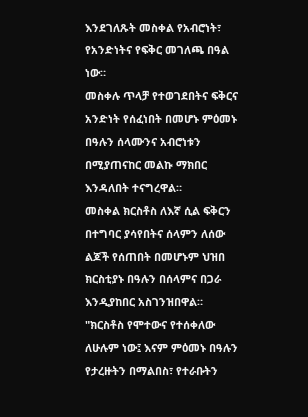እንደገለጹት መስቀል የአብሮነት፣ የአንድነትና የፍቅር መገለጫ በዓል ነው።
መስቀሉ ጥላቻ የተወገደበትና ፍቅርና አንድነት የሰፈነበት በመሆኑ ምዕመኑ በዓሉን ሰላሙንና አብሮነቱን በሚያጠናከር መልኩ ማክበር እንዳለበት ተናግረዋል።
መስቀል ክርስቶስ ለእኛ ሲል ፍቅርን በተግባር ያሳየበትና ሰላምን ለሰው ልጆች የሰጠበት በመሆኑም ህዝበ ክርስቲያኑ በዓሉን በሰላምና በጋራ እንዲያከበር አስገንዝበዋል።
"ክርስቶስ የሞተውና የተሰቀለው ለሁሉም ነው፤ እናም ምዕመኑ በዓሉን የታረዙትን በማልበስ፣ የተራቡትን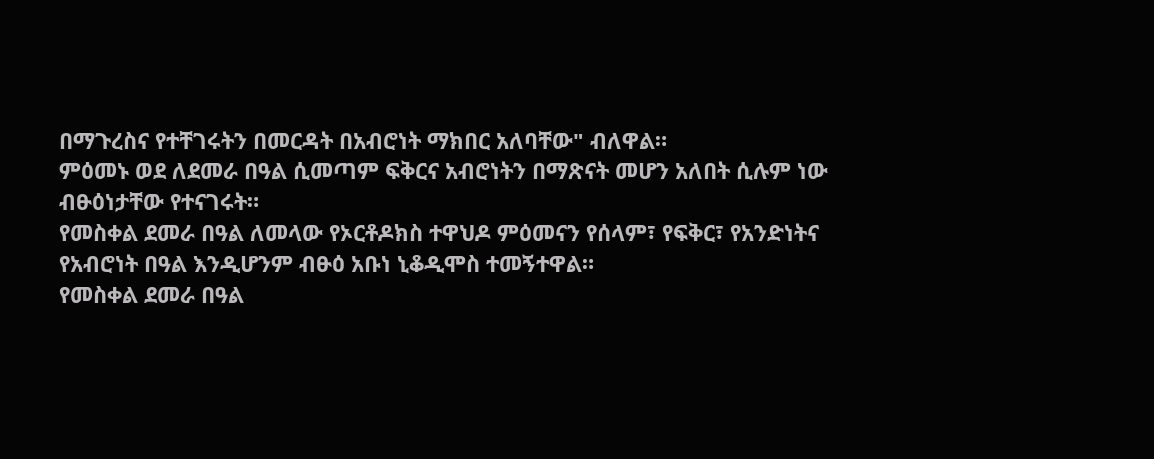በማጉረስና የተቸገሩትን በመርዳት በአብሮነት ማክበር አለባቸው" ብለዋል።
ምዕመኑ ወደ ለደመራ በዓል ሲመጣም ፍቅርና አብሮነትን በማጽናት መሆን አለበት ሲሉም ነው ብፁዕነታቸው የተናገሩት።
የመስቀል ደመራ በዓል ለመላው የኦርቶዶክስ ተዋህዶ ምዕመናን የሰላም፣ የፍቅር፣ የአንድነትና የአብሮነት በዓል እንዲሆንም ብፁዕ አቡነ ኒቆዲሞስ ተመኝተዋል።
የመስቀል ደመራ በዓል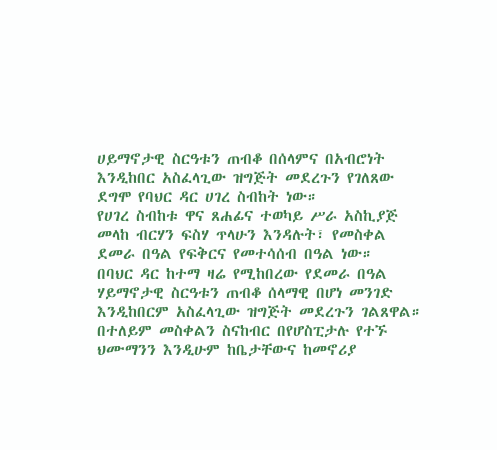ሀይማኖታዊ ስርዓቱን ጠብቆ በሰላምና በአብሮነት እንዲከበር አስፈላጊው ዝግጅት መደረጉን የገለጸው ደግሞ የባህር ዳር ሀገረ ስብከት ነው።
የሀገረ ስብከቱ ዋና ጸሐፊና ተወካይ ሥራ አስኪያጅ መላከ ብርሃን ፍስሃ ጥላሁን እንዳሉት፣ የመስቀል ደመራ በዓል የፍቅርና የመተሳሰብ በዓል ነው።
በባህር ዳር ከተማ ዛሬ የሚከበረው የደመራ በዓል ሃይማኖታዊ ስርዓቱን ጠብቆ ሰላማዊ በሆነ መንገድ እንዲከበርም አስፈላጊው ዝግጅት መደረጉን ገልጸዋል።
በተለይም መስቀልን ስናከብር በየሆስፒታሉ የተኙ ህሙማንን እንዲሁም ከቤታቸውና ከመኖሪያ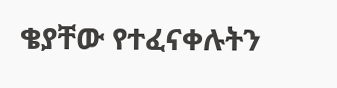ቄያቸው የተፈናቀሉትን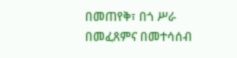በመጠየቅ፣ በጎ ሥራ በመፈጸምና በመተሳሰብ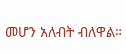መሆን አለብት ብለዋል።